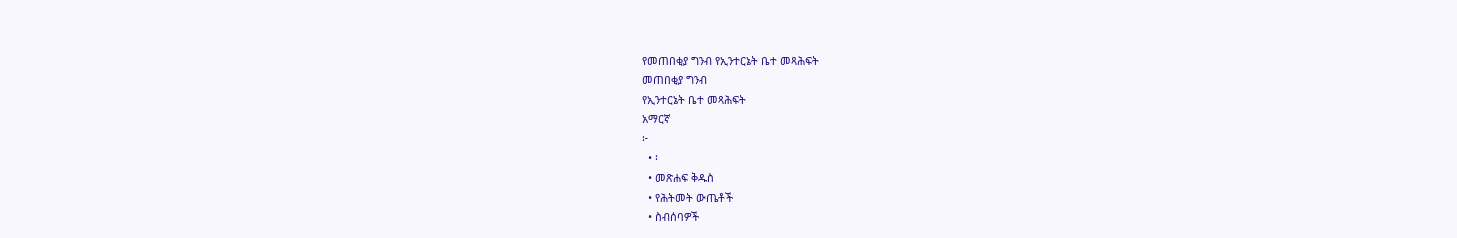የመጠበቂያ ግንብ የኢንተርኔት ቤተ መጻሕፍት
መጠበቂያ ግንብ
የኢንተርኔት ቤተ መጻሕፍት
አማርኛ
፦
  • ፡
  • መጽሐፍ ቅዱስ
  • የሕትመት ውጤቶች
  • ስብሰባዎች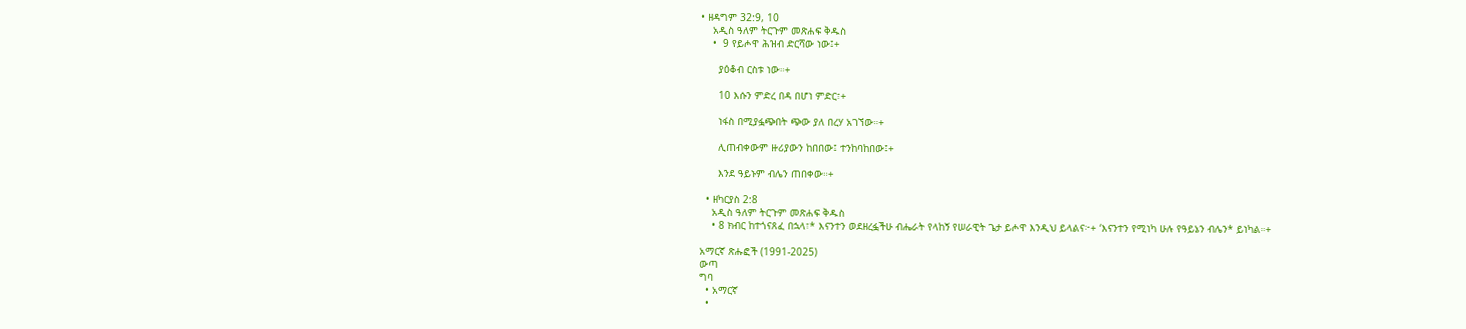• ዘዳግም 32:9, 10
    አዲስ ዓለም ትርጉም መጽሐፍ ቅዱስ
    •  9 የይሖዋ ሕዝብ ድርሻው ነው፤+

      ያዕቆብ ርስቱ ነው።+

      10 እሱን ምድረ በዳ በሆነ ምድር፣+

      ነፋስ በሚያፏጭበት ጭው ያለ በረሃ አገኘው።+

      ሊጠብቀውም ዙሪያውን ከበበው፤ ተንከባከበው፤+

      እንደ ዓይኑም ብሌን ጠበቀው።+

  • ዘካርያስ 2:8
    አዲስ ዓለም ትርጉም መጽሐፍ ቅዱስ
    • 8 ክብር ከተጎናጸፈ በኋላ፣* እናንተን ወደዘረፏችሁ ብሔራት የላከኝ የሠራዊት ጌታ ይሖዋ እንዲህ ይላልና፦+ ‘እናንተን የሚነካ ሁሉ የዓይኔን ብሌን* ይነካል።+

አማርኛ ጽሑፎች (1991-2025)
ውጣ
ግባ
  • አማርኛ
  •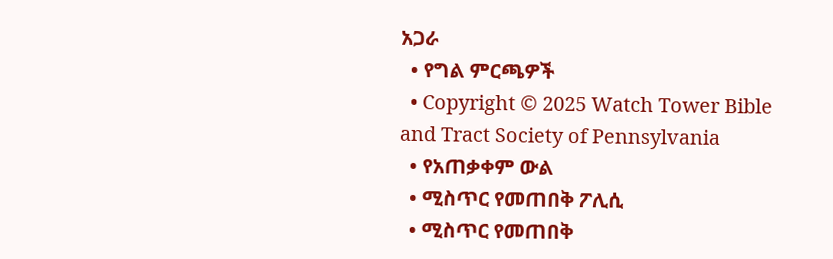አጋራ
  • የግል ምርጫዎች
  • Copyright © 2025 Watch Tower Bible and Tract Society of Pennsylvania
  • የአጠቃቀም ውል
  • ሚስጥር የመጠበቅ ፖሊሲ
  • ሚስጥር የመጠበቅ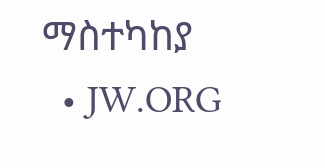ማስተካከያ
  • JW.ORG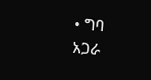• ግባ
አጋራ